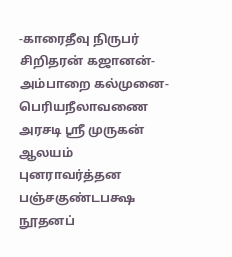-காரைதீவு நிருபர் சிறிதரன் கஜானன்-
அம்பாறை கல்முனை-பெரியநீலாவணை அரசடி ஸ்ரீ முருகன் ஆலயம் புனராவர்த்தன பஞ்சகுண்டபக்ஷ நூதனப்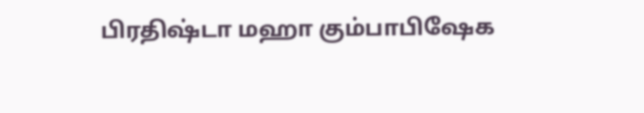பிரதிஷ்டா மஹா கும்பாபிஷேக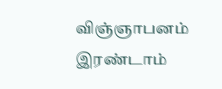விஞ்ஞாபனம் இரண்டாம்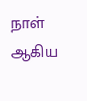நாள் ஆகிய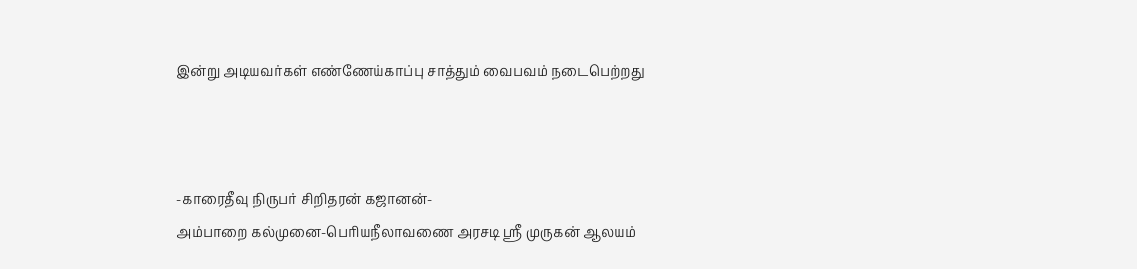இன்று அடியவர்கள் எண்ணேய்காப்பு சாத்தும் வைபவம் நடைபெற்றது



-காரைதீவு நிருபர் சிறிதரன் கஜானன்-
அம்பாறை கல்முனை-பெரியநீலாவணை அரசடி ஸ்ரீ முருகன் ஆலயம்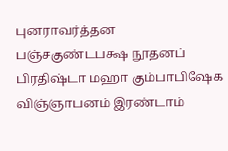புனராவர்த்தன பஞ்சகுண்டபக்ஷ நூதனப் பிரதிஷ்டா மஹா கும்பாபிஷேக விஞ்ஞாபனம் இரண்டாம்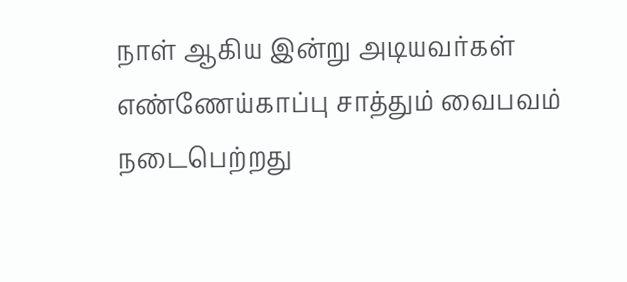நாள் ஆகிய இன்று அடியவர்கள் எண்ணேய்காப்பு சாத்தும் வைபவம் நடைபெற்றது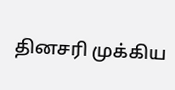தினசரி முக்கிய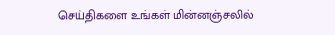செய்திகளை உங்கள் மின்னஞ்சலில்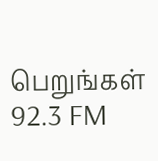பெறுங்கள்
92.3 FM